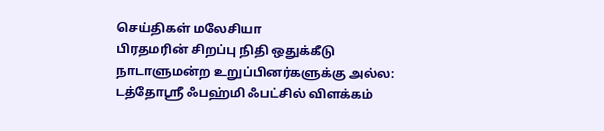செய்திகள் மலேசியா
பிரதமரின் சிறப்பு நிதி ஒதுக்கீடு நாடாளுமன்ற உறுப்பினர்களுக்கு அல்ல: டத்தோஶ்ரீ ஃபஹ்மி ஃபட்சில் விளக்கம்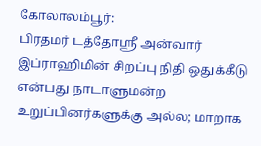கோலாலம்பூர்:
பிரதமர் டத்தோஶ்ரீ அன்வார் இப்ராஹிமின் சிறப்பு நிதி ஒதுக்கீடு என்பது நாடாளுமன்ற உறுப்பினர்களுக்கு அல்ல; மாறாக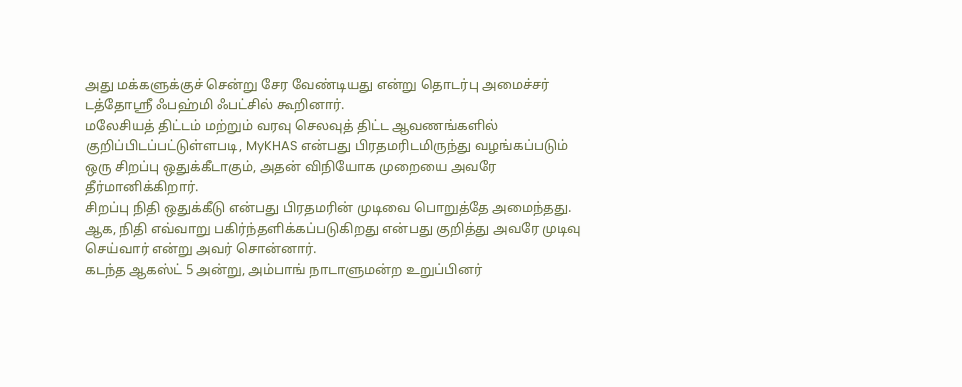அது மக்களுக்குச் சென்று சேர வேண்டியது என்று தொடர்பு அமைச்சர் டத்தோஶ்ரீ ஃபஹ்மி ஃபட்சில் கூறினார்.
மலேசியத் திட்டம் மற்றும் வரவு செலவுத் திட்ட ஆவணங்களில் குறிப்பிடப்பட்டுள்ளபடி, MyKHAS என்பது பிரதமரிடமிருந்து வழங்கப்படும் ஒரு சிறப்பு ஒதுக்கீடாகும், அதன் விநியோக முறையை அவரே தீர்மானிக்கிறார்.
சிறப்பு நிதி ஒதுக்கீடு என்பது பிரதமரின் முடிவை பொறுத்தே அமைந்தது. ஆக, நிதி எவ்வாறு பகிர்ந்தளிக்கப்படுகிறது என்பது குறித்து அவரே முடிவு செய்வார் என்று அவர் சொன்னார்.
கடந்த ஆகஸ்ட் 5 அன்று, அம்பாங் நாடாளுமன்ற உறுப்பினர்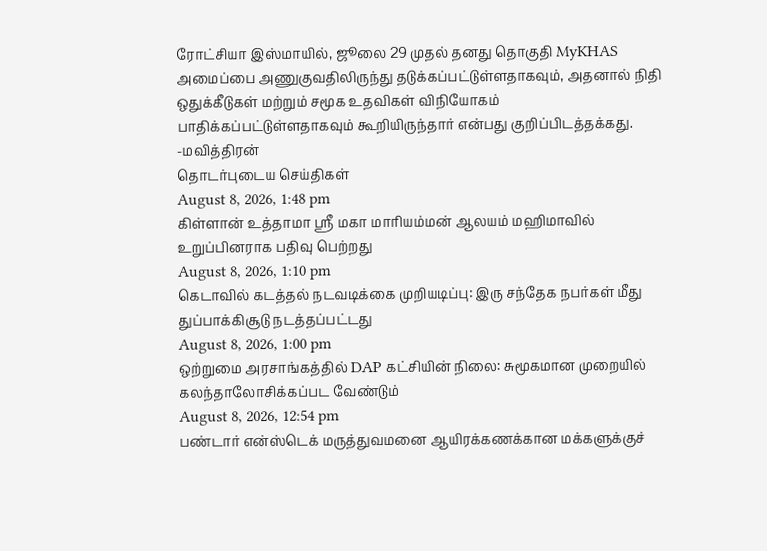ரோட்சியா இஸ்மாயில், ஜூலை 29 முதல் தனது தொகுதி MyKHAS அமைப்பை அணுகுவதிலிருந்து தடுக்கப்பட்டுள்ளதாகவும், அதனால் நிதி ஒதுக்கீடுகள் மற்றும் சமூக உதவிகள் விநியோகம் பாதிக்கப்பட்டுள்ளதாகவும் கூறியிருந்தார் என்பது குறிப்பிடத்தக்கது.
-மவித்திரன்
தொடர்புடைய செய்திகள்
August 8, 2026, 1:48 pm
கிள்ளான் உத்தாமா ஸ்ரீ மகா மாரியம்மன் ஆலயம் மஹிமாவில் உறுப்பினராக பதிவு பெற்றது
August 8, 2026, 1:10 pm
கெடாவில் கடத்தல் நடவடிக்கை முறியடிப்பு: இரு சந்தேக நபர்கள் மீது துப்பாக்கிசூடு நடத்தப்பட்டது
August 8, 2026, 1:00 pm
ஒற்றுமை அரசாங்கத்தில் DAP கட்சியின் நிலை: சுமூகமான முறையில் கலந்தாலோசிக்கப்பட வேண்டும்
August 8, 2026, 12:54 pm
பண்டார் என்ஸ்டெக் மருத்துவமனை ஆயிரக்கணக்கான மக்களுக்குச்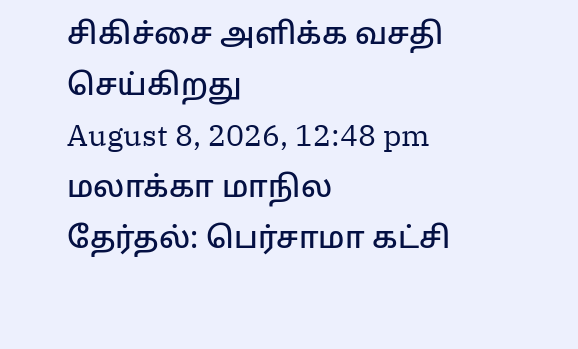சிகிச்சை அளிக்க வசதி செய்கிறது
August 8, 2026, 12:48 pm
மலாக்கா மாநில தேர்தல்: பெர்சாமா கட்சி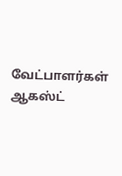வேட்பாளர்கள் ஆகஸ்ட்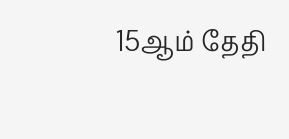15ஆம் தேதி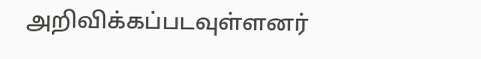அறிவிக்கப்படவுள்ளனர்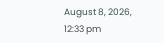August 8, 2026, 12:33 pm